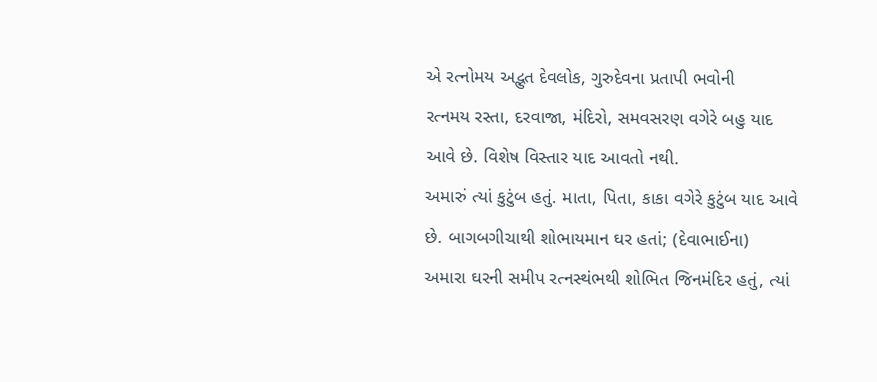એ રત્નોમય અદ્ભુત દેવલોક, ગુરુદેવના પ્રતાપી ભવોની
રત્નમય રસ્તા, દરવાજા, મંદિરો, સમવસરણ વગેરે બહુ યાદ
આવે છે. વિશેષ વિસ્તાર યાદ આવતો નથી.
અમારું ત્યાં કુટુંબ હતું. માતા, પિતા, કાકા વગેરે કુટુંબ યાદ આવે
છે. બાગબગીચાથી શોભાયમાન ઘર હતાં; (દેવાભાઈના)
અમારા ઘરની સમીપ રત્નસ્થંભથી શોભિત જિનમંદિર હતું, ત્યાં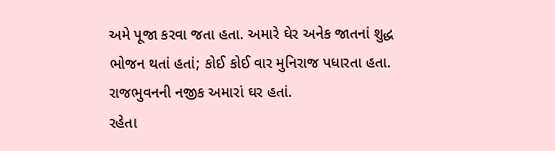અમે પૂજા કરવા જતા હતા. અમારે ઘેર અનેક જાતનાં શુદ્ધ
ભોજન થતાં હતાં; કોઈ કોઈ વાર મુનિરાજ પધારતા હતા.
રાજભુવનની નજીક અમારાં ઘર હતાં.
રહેતા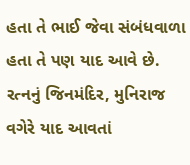હતા તે ભાઈ જેવા સંબંધવાળા હતા તે પણ યાદ આવે છે.
રત્નનું જિનમંદિર, મુનિરાજ વગેરે યાદ આવતાં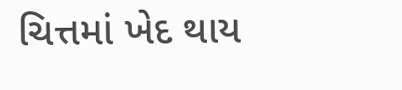ચિત્તમાં ખેદ થાય